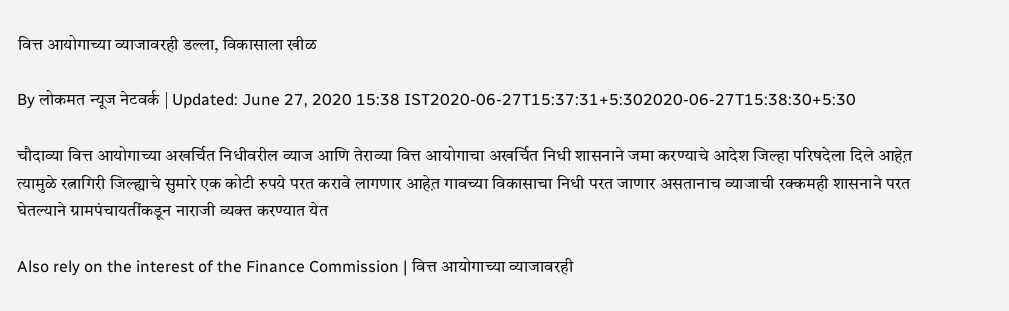वित्त आयोगाच्या व्याजावरही डल्ला, विकासाला खीळ

By लोकमत न्यूज नेटवर्क | Updated: June 27, 2020 15:38 IST2020-06-27T15:37:31+5:302020-06-27T15:38:30+5:30

चौदाव्या वित्त आयोगाच्या अखर्चित निधीवरील व्याज आणि तेराव्या वित्त आयोगाचा अखर्चित निधी शासनाने जमा करण्याचे आदेश जिल्हा परिषदेला दिले आहेत़ त्यामुळे रत्नागिरी जिल्ह्याचे सुमारे एक कोटी रुपये परत करावे लागणार आहेत़ गावच्या विकासाचा निधी परत जाणार असतानाच व्याजाची रक्कमही शासनाने परत घेतल्याने ग्रामपंचायतींकडून नाराजी व्यक्त करण्यात येत

Also rely on the interest of the Finance Commission | वित्त आयोगाच्या व्याजावरही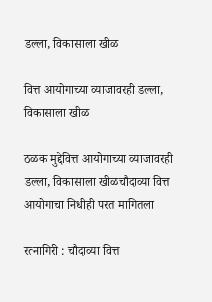डल्ला, विकासाला खीळ

वित्त आयोगाच्या व्याजावरही डल्ला, विकासाला खीळ

ठळक मुद्देवित्त आयोगाच्या व्याजावरही डल्ला, विकासाला खीळचौदाव्या वित्त आयोगाचा निधीही परत मागितला

रत्नागिरी : चौदाव्या वित्त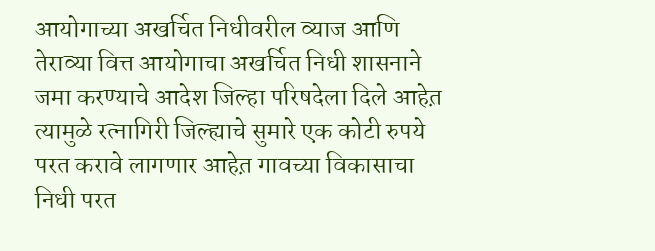आयोगाच्या अखर्चित निधीवरील व्याज आणि तेराव्या वित्त आयोगाचा अखर्चित निधी शासनाने जमा करण्याचे आदेश जिल्हा परिषदेला दिले आहेत़ त्यामुळे रत्नागिरी जिल्ह्याचे सुमारे एक कोटी रुपये परत करावे लागणार आहेत़ गावच्या विकासाचा निधी परत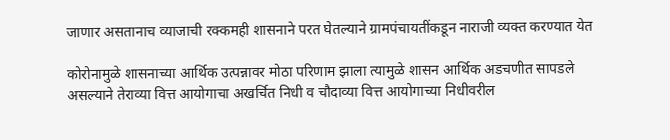जाणार असतानाच व्याजाची रक्कमही शासनाने परत घेतल्याने ग्रामपंचायतींकडून नाराजी व्यक्त करण्यात येत

कोरोनामुळे शासनाच्या आर्थिक उत्पन्नावर मोठा परिणाम झाला त्यामुळे शासन आर्थिक अडचणीत सापडले असल्याने तेराव्या वित्त आयोगाचा अखर्चित निधी व चौदाव्या वित्त आयोगाच्या निधीवरील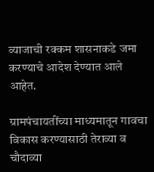व्याजाची रक्कम शासनाकडे जमा करण्याचे आदेश देण्यात आले आहेत.

ग्रामपंचायतींच्या माध्यमातून गावचा विकास करण्यासाठी तेराव्या व चौदाव्या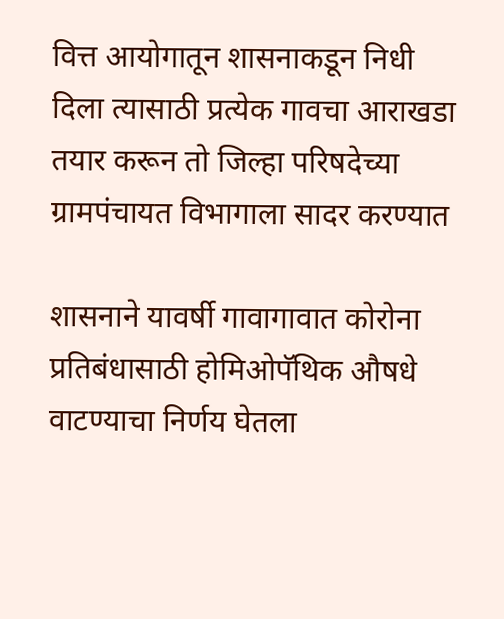वित्त आयोगातून शासनाकडून निधी दिला त्यासाठी प्रत्येक गावचा आराखडा तयार करून तो जिल्हा परिषदेच्या ग्रामपंचायत विभागाला सादर करण्यात

शासनाने यावर्षी गावागावात कोरोना प्रतिबंधासाठी होमिओपॅथिक औषधे वाटण्याचा निर्णय घेतला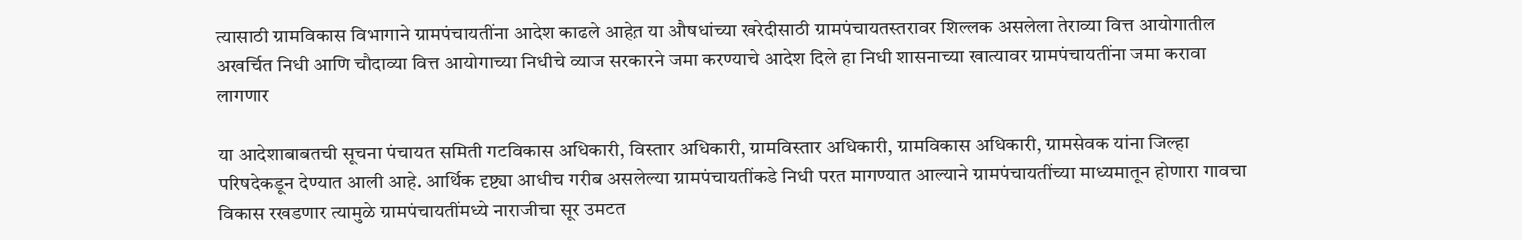त्यासाठी ग्रामविकास विभागाने ग्रामपंचायतींना आदेश काढले आहेत़ या औषधांच्या खरेदीसाठी ग्रामपंचायतस्तरावर शिल्लक असलेला तेराव्या वित्त आयोगातील अखर्चित निधी आणि चौदाव्या वित्त आयोगाच्या निधीचे व्याज सरकारने जमा करण्याचे आदेश दिले हा निधी शासनाच्या खात्यावर ग्रामपंचायतींना जमा करावा लागणार

या आदेशाबाबतची सूचना पंचायत समिती गटविकास अधिकारी, विस्तार अधिकारी, ग्रामविस्तार अधिकारी, ग्रामविकास अधिकारी, ग्रामसेवक यांना जिल्हा परिषदेकडून देण्यात आली आहे. आर्थिक दृष्ट्या आधीच गरीब असलेल्या ग्रामपंचायतींकडे निधी परत मागण्यात आल्याने ग्रामपंचायतींच्या माध्यमातून होणारा गावचा विकास रखडणार त्यामुळे ग्रामपंचायतींमध्ये नाराजीचा सूर उमटत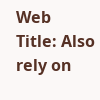Web Title: Also rely on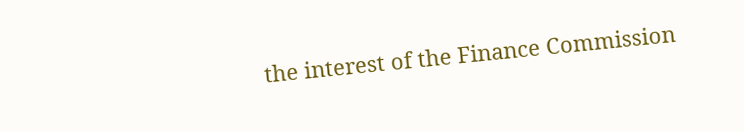the interest of the Finance Commission